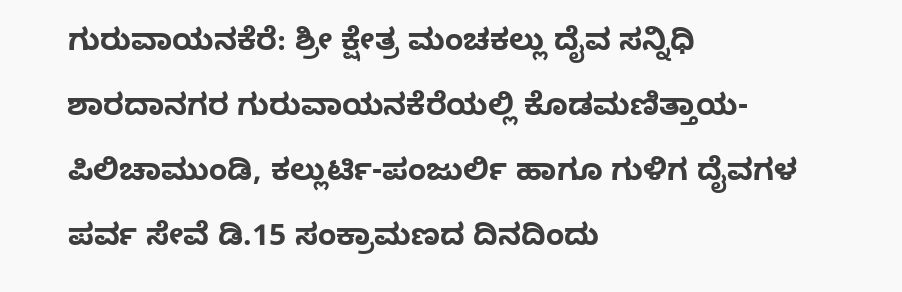ಗುರುವಾಯನಕೆರೆ: ಶ್ರೀ ಕ್ಷೇತ್ರ ಮಂಚಕಲ್ಲು ದೈವ ಸನ್ನಿಧಿ ಶಾರದಾನಗರ ಗುರುವಾಯನಕೆರೆಯಲ್ಲಿ ಕೊಡಮಣಿತ್ತಾಯ- ಪಿಲಿಚಾಮುಂಡಿ, ಕಲ್ಲುರ್ಟಿ-ಪಂಜುರ್ಲಿ ಹಾಗೂ ಗುಳಿಗ ದೈವಗಳ ಪರ್ವ ಸೇವೆ ಡಿ.15 ಸಂಕ್ರಾಮಣದ ದಿನದಿಂದು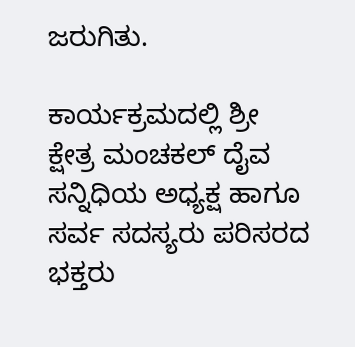ಜರುಗಿತು.

ಕಾರ್ಯಕ್ರಮದಲ್ಲಿ ಶ್ರೀ ಕ್ಷೇತ್ರ ಮಂಚಕಲ್ ದೈವ ಸನ್ನಿಧಿಯ ಅಧ್ಯಕ್ಷ ಹಾಗೂ ಸರ್ವ ಸದಸ್ಯರು ಪರಿಸರದ ಭಕ್ತರು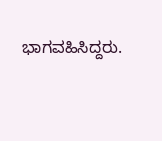ಭಾಗವಹಿಸಿದ್ದರು.